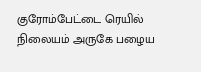குரோம்பேட்டை ரெயில் நிலையம் அருகே பழைய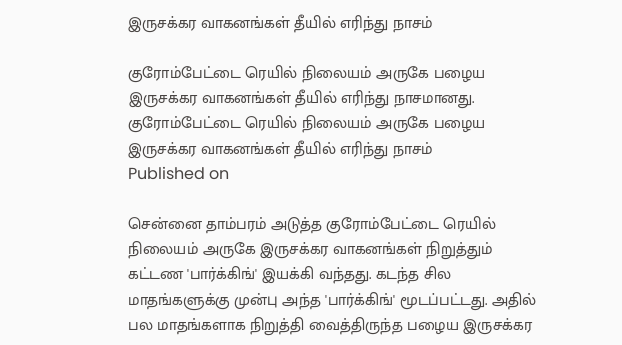இருசக்கர வாகனங்கள் தீயில் எரிந்து நாசம்

குரோம்பேட்டை ரெயில் நிலையம் அருகே பழைய இருசக்கர வாகனங்கள் தீயில் எரிந்து நாசமானது.
குரோம்பேட்டை ரெயில் நிலையம் அருகே பழைய இருசக்கர வாகனங்கள் தீயில் எரிந்து நாசம்
Published on

சென்னை தாம்பரம் அடுத்த குரோம்பேட்டை ரெயில் நிலையம் அருகே இருசக்கர வாகனங்கள் நிறுத்தும் கட்டண 'பார்க்கிங்' இயக்கி வந்தது. கடந்த சில மாதங்களுக்கு முன்பு அந்த 'பார்க்கிங்' மூடப்பட்டது. அதில் பல மாதங்களாக நிறுத்தி வைத்திருந்த பழைய இருசக்கர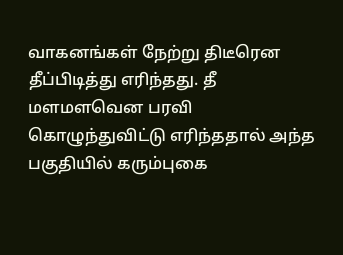வாகனங்கள் நேற்று திடீரென தீப்பிடித்து எரிந்தது. தீ மளமளவென பரவி கொழுந்துவிட்டு எரிந்ததால் அந்த பகுதியில் கரும்புகை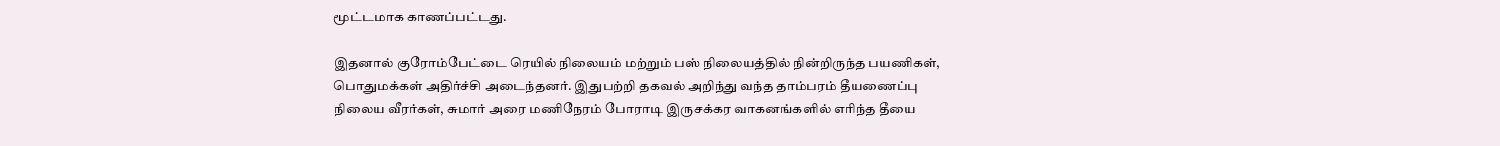மூட்டமாக காணப்பட்டது.

இதனால் குரோம்பேட்டை ரெயில் நிலையம் மற்றும் பஸ் நிலையத்தில் நின்றிருந்த பயணிகள், பொதுமக்கள் அதிர்ச்சி அடைந்தனர். இதுபற்றி தகவல் அறிந்து வந்த தாம்பரம் தீயணைப்பு நிலைய வீரர்கள், சுமார் அரை மணிநேரம் போராடி இருசக்கர வாகனங்களில் எரிந்த தீயை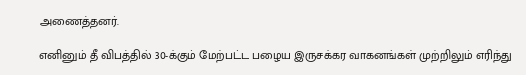அணைத்தனர்.

எனினும் தீ விபத்தில் 30-க்கும் மேற்பட்ட பழைய இருசக்கர வாகனங்கள் முற்றிலும் எரிந்து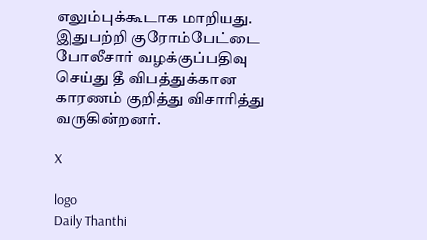எலும்புக்கூடாக மாறியது. இதுபற்றி குரோம்பேட்டை போலீசார் வழக்குப்பதிவு செய்து தீ விபத்துக்கான காரணம் குறித்து விசாரித்து வருகின்றனர்.

X

logo
Daily Thanthi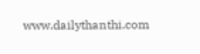www.dailythanthi.com